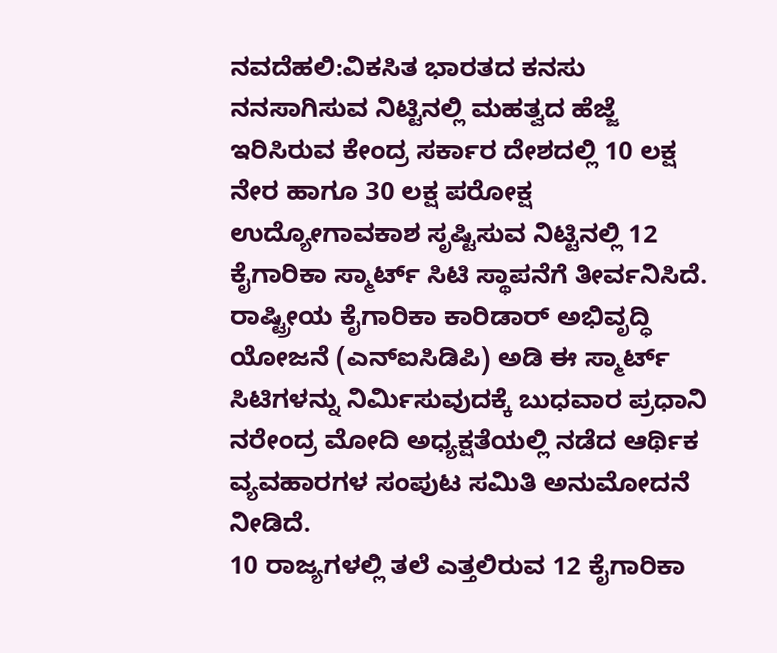ನವದೆಹಲಿ:ವಿಕಸಿತ ಭಾರತದ ಕನಸು ನನಸಾಗಿಸುವ ನಿಟ್ಟಿನಲ್ಲಿ ಮಹತ್ವದ ಹೆಜ್ಜೆ ಇರಿಸಿರುವ ಕೇಂದ್ರ ಸರ್ಕಾರ ದೇಶದಲ್ಲಿ 10 ಲಕ್ಷ ನೇರ ಹಾಗೂ 30 ಲಕ್ಷ ಪರೋಕ್ಷ ಉದ್ಯೋಗಾವಕಾಶ ಸೃಷ್ಟಿಸುವ ನಿಟ್ಟಿನಲ್ಲಿ 12 ಕೈಗಾರಿಕಾ ಸ್ಮಾರ್ಟ್ ಸಿಟಿ ಸ್ಥಾಪನೆಗೆ ತೀರ್ವನಿಸಿದೆ. ರಾಷ್ಟ್ರೀಯ ಕೈಗಾರಿಕಾ ಕಾರಿಡಾರ್ ಅಭಿವೃದ್ಧಿ ಯೋಜನೆ (ಎನ್ಐಸಿಡಿಪಿ) ಅಡಿ ಈ ಸ್ಮಾರ್ಟ್ ಸಿಟಿಗಳನ್ನು ನಿರ್ವಿುಸುವುದಕ್ಕೆ ಬುಧವಾರ ಪ್ರಧಾನಿ ನರೇಂದ್ರ ಮೋದಿ ಅಧ್ಯಕ್ಷತೆಯಲ್ಲಿ ನಡೆದ ಆರ್ಥಿಕ ವ್ಯವಹಾರಗಳ ಸಂಪುಟ ಸಮಿತಿ ಅನುಮೋದನೆ ನೀಡಿದೆ.
10 ರಾಜ್ಯಗಳಲ್ಲಿ ತಲೆ ಎತ್ತಲಿರುವ 12 ಕೈಗಾರಿಕಾ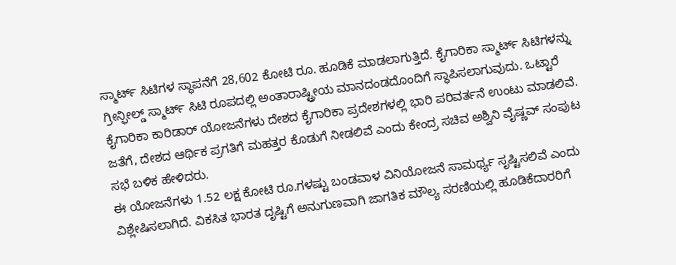ಸ್ಮಾರ್ಟ್ ಸಿಟಿಗಳ ಸ್ಥಾಪನೆಗೆ 28,602 ಕೋಟಿ ರೂ. ಹೂಡಿಕೆ ಮಾಡಲಾಗುತ್ತಿದೆ. ಕೈಗಾರಿಕಾ ಸ್ಮಾರ್ಟ್ ಸಿಟಿಗಳನ್ನು ಗ್ರೀನ್ಫೀಲ್ಡ್ ಸ್ಮಾರ್ಟ್ ಸಿಟಿ ರೂಪದಲ್ಲಿ ಅಂತಾರಾಷ್ಟ್ರೀಯ ಮಾನದಂಡದೊಂದಿಗೆ ಸ್ಥಾಪಿಸಲಾಗುವುದು. ಒಟ್ಟಾರೆ ಕೈಗಾರಿಕಾ ಕಾರಿಡಾರ್ ಯೋಜನೆಗಳು ದೇಶದ ಕೈಗಾರಿಕಾ ಪ್ರದೇಶಗಳಲ್ಲಿ ಭಾರಿ ಪರಿವರ್ತನೆ ಉಂಟು ಮಾಡಲಿವೆ. ಜತೆಗೆ, ದೇಶದ ಆರ್ಥಿಕ ಪ್ರಗತಿಗೆ ಮಹತ್ತರ ಕೊಡುಗೆ ನೀಡಲಿವೆ ಎಂದು ಕೇಂದ್ರ ಸಚಿವ ಅಶ್ವಿನಿ ವೈಷ್ಣವ್ ಸಂಪುಟ ಸಭೆ ಬಳಿಕ ಹೇಳಿದರು.
ಈ ಯೋಜನೆಗಳು 1.52 ಲಕ್ಷ ಕೋಟಿ ರೂ.ಗಳಷ್ಟು ಬಂಡವಾಳ ವಿನಿಯೋಜನೆ ಸಾಮರ್ಥ್ಯ ಸೃಷ್ಟಿಸಲಿವೆ ಎಂದು ವಿಶ್ಲೇಷಿಸಲಾಗಿದೆ. ವಿಕಸಿತ ಭಾರತ ದೃಷ್ಟಿಗೆ ಅನುಗುಣವಾಗಿ ಜಾಗತಿಕ ಮೌಲ್ಯ ಸರಣಿಯಲ್ಲಿ ಹೂಡಿಕೆದಾರರಿಗೆ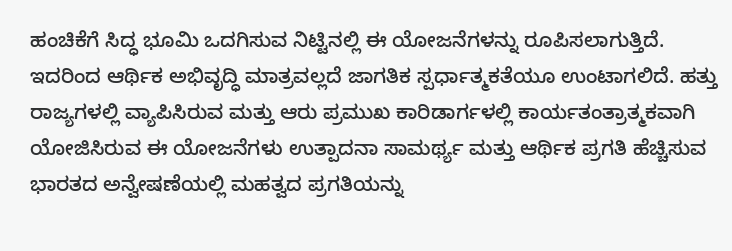ಹಂಚಿಕೆಗೆ ಸಿದ್ಧ ಭೂಮಿ ಒದಗಿಸುವ ನಿಟ್ಟಿನಲ್ಲಿ ಈ ಯೋಜನೆಗಳನ್ನು ರೂಪಿಸಲಾಗುತ್ತಿದೆ. ಇದರಿಂದ ಆರ್ಥಿಕ ಅಭಿವೃದ್ಧಿ ಮಾತ್ರವಲ್ಲದೆ ಜಾಗತಿಕ ಸ್ಪರ್ಧಾತ್ಮಕತೆಯೂ ಉಂಟಾಗಲಿದೆ. ಹತ್ತು ರಾಜ್ಯಗಳಲ್ಲಿ ವ್ಯಾಪಿಸಿರುವ ಮತ್ತು ಆರು ಪ್ರಮುಖ ಕಾರಿಡಾರ್ಗಳಲ್ಲಿ ಕಾರ್ಯತಂತ್ರಾತ್ಮಕವಾಗಿ ಯೋಜಿಸಿರುವ ಈ ಯೋಜನೆಗಳು ಉತ್ಪಾದನಾ ಸಾಮರ್ಥ್ಯ ಮತ್ತು ಆರ್ಥಿಕ ಪ್ರಗತಿ ಹೆಚ್ಚಿಸುವ ಭಾರತದ ಅನ್ವೇಷಣೆಯಲ್ಲಿ ಮಹತ್ವದ ಪ್ರಗತಿಯನ್ನು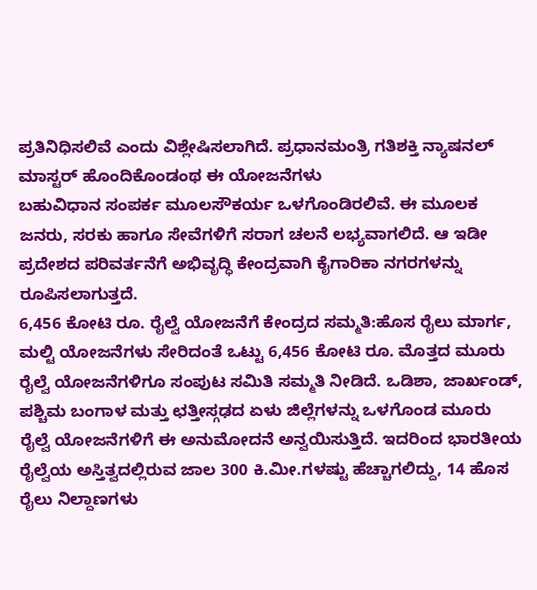ಪ್ರತಿನಿಧಿಸಲಿವೆ ಎಂದು ವಿಶ್ಲೇಷಿಸಲಾಗಿದೆ. ಪ್ರಧಾನಮಂತ್ರಿ ಗತಿಶಕ್ತಿ ನ್ಯಾಷನಲ್ ಮಾಸ್ಟರ್ ಹೊಂದಿಕೊಂಡಂಥ ಈ ಯೋಜನೆಗಳು
ಬಹುವಿಧಾನ ಸಂಪರ್ಕ ಮೂಲಸೌಕರ್ಯ ಒಳಗೊಂಡಿರಲಿವೆ. ಈ ಮೂಲಕ ಜನರು, ಸರಕು ಹಾಗೂ ಸೇವೆಗಳಿಗೆ ಸರಾಗ ಚಲನೆ ಲಭ್ಯವಾಗಲಿದೆ. ಆ ಇಡೀ ಪ್ರದೇಶದ ಪರಿವರ್ತನೆಗೆ ಅಭಿವೃದ್ಧಿ ಕೇಂದ್ರವಾಗಿ ಕೈಗಾರಿಕಾ ನಗರಗಳನ್ನು ರೂಪಿಸಲಾಗುತ್ತದೆ.
6,456 ಕೋಟಿ ರೂ. ರೈಲ್ವೆ ಯೋಜನೆಗೆ ಕೇಂದ್ರದ ಸಮ್ಮತಿ:ಹೊಸ ರೈಲು ಮಾರ್ಗ, ಮಲ್ಟಿ ಯೋಜನೆಗಳು ಸೇರಿದಂತೆ ಒಟ್ಟು 6,456 ಕೋಟಿ ರೂ. ಮೊತ್ತದ ಮೂರು ರೈಲ್ವೆ ಯೋಜನೆಗಳಿಗೂ ಸಂಪುಟ ಸಮಿತಿ ಸಮ್ಮತಿ ನೀಡಿದೆ. ಒಡಿಶಾ, ಜಾರ್ಖಂಡ್, ಪಶ್ಚಿಮ ಬಂಗಾಳ ಮತ್ತು ಛತ್ತೀಸ್ಗಢದ ಏಳು ಜಿಲ್ಲೆಗಳನ್ನು ಒಳಗೊಂಡ ಮೂರು ರೈಲ್ವೆ ಯೋಜನೆಗಳಿಗೆ ಈ ಅನುಮೋದನೆ ಅನ್ವಯಿಸುತ್ತಿದೆ. ಇದರಿಂದ ಭಾರತೀಯ ರೈಲ್ವೆಯ ಅಸ್ತಿತ್ವದಲ್ಲಿರುವ ಜಾಲ 300 ಕಿ.ಮೀ.ಗಳಷ್ಟು ಹೆಚ್ಚಾಗಲಿದ್ದು, 14 ಹೊಸ ರೈಲು ನಿಲ್ದಾಣಗಳು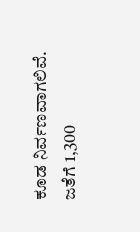ಕೂಡ ನಿರ್ವಣವಾಗಲಿವೆ. ಜತೆಗೆ 1,300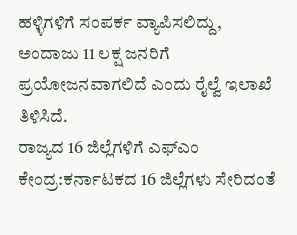ಹಳ್ಳಿಗಳಿಗೆ ಸಂಪರ್ಕ ವ್ಯಾಪಿಸಲಿದ್ದು, ಅಂದಾಜು 11 ಲಕ್ಷ ಜನರಿಗೆ ಪ್ರಯೋಜನವಾಗಲಿದೆ ಎಂದು ರೈಲ್ವೆ ಇಲಾಖೆ ತಿಳಿಸಿದೆ.
ರಾಜ್ಯದ 16 ಜಿಲ್ಲೆಗಳಿಗೆ ಎಫ್ಎಂ ಕೇಂದ್ರ:ಕರ್ನಾಟಕದ 16 ಜಿಲ್ಲೆಗಳು ಸೇರಿದಂತೆ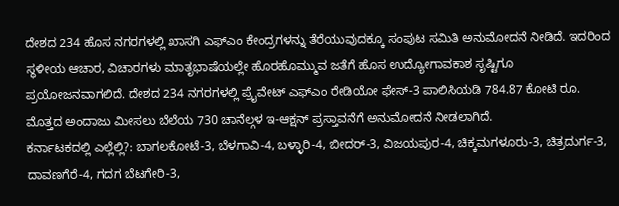ದೇಶದ 234 ಹೊಸ ನಗರಗಳಲ್ಲಿ ಖಾಸಗಿ ಎಫ್ಎಂ ಕೇಂದ್ರಗಳನ್ನು ತೆರೆಯುವುದಕ್ಕೂ ಸಂಪುಟ ಸಮಿತಿ ಅನುಮೋದನೆ ನೀಡಿದೆ. ಇದರಿಂದ ಸ್ಥಳೀಯ ಆಚಾರ, ವಿಚಾರಗಳು ಮಾತೃಭಾಷೆಯಲ್ಲೇ ಹೊರಹೊಮ್ಮುವ ಜತೆಗೆ ಹೊಸ ಉದ್ಯೋಗಾವಕಾಶ ಸೃಷ್ಟಿಗೂ ಪ್ರಯೋಜನವಾಗಲಿದೆ. ದೇಶದ 234 ನಗರಗಳಲ್ಲಿ ಪ್ರೖೆವೇಟ್ ಎಫ್ಎಂ ರೇಡಿಯೋ ಫೇಸ್-3 ಪಾಲಿಸಿಯಡಿ 784.87 ಕೋಟಿ ರೂ. ಮೊತ್ತದ ಅಂದಾಜು ಮೀಸಲು ಬೆಲೆಯ 730 ಚಾನೆಲ್ಗಳ ಇ-ಆಕ್ಷನ್ ಪ್ರಸ್ತಾವನೆಗೆ ಅನುಮೋದನೆ ನೀಡಲಾಗಿದೆ.
ಕರ್ನಾಟಕದಲ್ಲಿ ಎಲ್ಲೆಲ್ಲಿ?: ಬಾಗಲಕೋಟೆ-3, ಬೆಳಗಾವಿ-4, ಬಳ್ಳಾರಿ-4, ಬೀದರ್-3, ವಿಜಯಪುರ-4, ಚಿಕ್ಕಮಗಳೂರು-3, ಚಿತ್ರದುರ್ಗ-3, ದಾವಣಗೆರೆ-4, ಗದಗ ಬೆಟಗೇರಿ-3,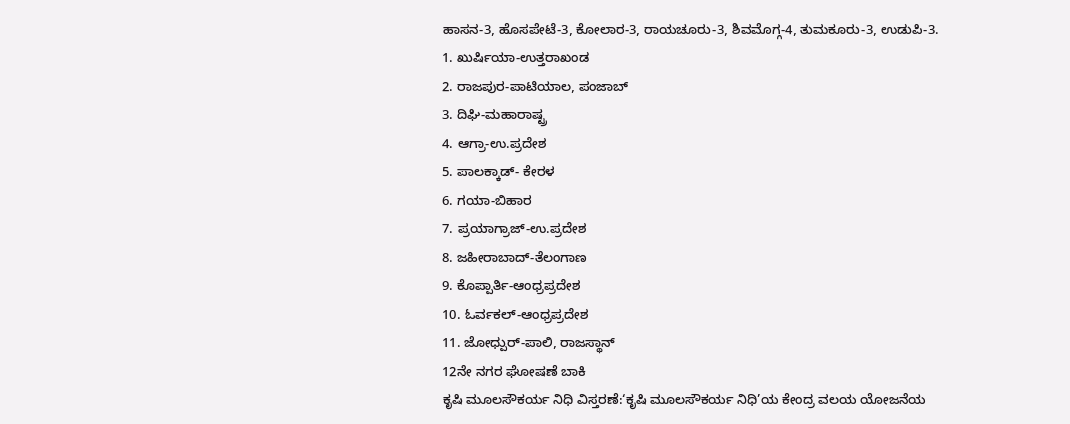ಹಾಸನ-3, ಹೊಸಪೇಟೆ-3, ಕೋಲಾರ-3, ರಾಯಚೂರು-3, ಶಿವಮೊಗ್ಗ-4, ತುಮಕೂರು-3, ಉಡುಪಿ-3.
1. ಖುರ್ಷಿಯಾ-ಉತ್ತರಾಖಂಡ
2. ರಾಜಪುರ-ಪಾಟಿಯಾಲ, ಪಂಜಾಬ್
3. ದಿಘಿ-ಮಹಾರಾಷ್ಟ್ರ
4. ಆಗ್ರಾ-ಉ.ಪ್ರದೇಶ
5. ಪಾಲಕ್ಕಾಡ್- ಕೇರಳ
6. ಗಯಾ-ಬಿಹಾರ
7. ಪ್ರಯಾಗ್ರಾಜ್-ಉ.ಪ್ರದೇಶ
8. ಜಹೀರಾಬಾದ್-ತೆಲಂಗಾಣ
9. ಕೊಪ್ಪಾರ್ತಿ-ಆಂಧ್ರಪ್ರದೇಶ
10. ಓರ್ವಕಲ್-ಆಂಧ್ರಪ್ರದೇಶ
11. ಜೋಧ್ಪುರ್-ಪಾಲಿ, ರಾಜಸ್ಥಾನ್
12ನೇ ನಗರ ಘೋಷಣೆ ಬಾಕಿ
ಕೃಷಿ ಮೂಲಸೌಕರ್ಯ ನಿಧಿ ವಿಸ್ತರಣೆ:‘ಕೃಷಿ ಮೂಲಸೌಕರ್ಯ ನಿಧಿ’ಯ ಕೇಂದ್ರ ವಲಯ ಯೋಜನೆಯ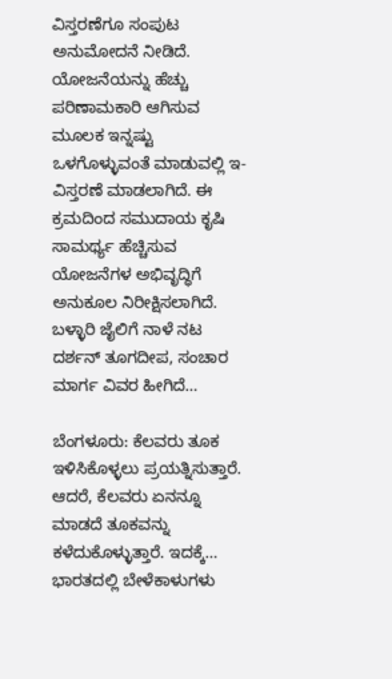ವಿಸ್ತರಣೆಗೂ ಸಂಪುಟ ಅನುಮೋದನೆ ನೀಡಿದೆ. ಯೋಜನೆಯನ್ನು ಹೆಚ್ಚು ಪರಿಣಾಮಕಾರಿ ಆಗಿಸುವ ಮೂಲಕ ಇನ್ನಷ್ಟು ಒಳಗೊಳ್ಳುವಂತೆ ಮಾಡುವಲ್ಲಿ ಇ-ವಿಸ್ತರಣೆ ಮಾಡಲಾಗಿದೆ. ಈ ಕ್ರಮದಿಂದ ಸಮುದಾಯ ಕೃಷಿ ಸಾಮರ್ಥ್ಯ ಹೆಚ್ಚಿಸುವ ಯೋಜನೆಗಳ ಅಭಿವೃದ್ಧಿಗೆ ಅನುಕೂಲ ನಿರೀಕ್ಷಿಸಲಾಗಿದೆ.
ಬಳ್ಳಾರಿ ಜೈಲಿಗೆ ನಾಳೆ ನಟ ದರ್ಶನ್ ತೂಗದೀಪ, ಸಂಚಾರ ಮಾರ್ಗ ವಿವರ ಹೀಗಿದೆ…

ಬೆಂಗಳೂರು: ಕೆಲವರು ತೂಕ ಇಳಿಸಿಕೊಳ್ಳಲು ಪ್ರಯತ್ನಿಸುತ್ತಾರೆ. ಆದರೆ, ಕೆಲವರು ಏನನ್ನೂ ಮಾಡದೆ ತೂಕವನ್ನು ಕಳೆದುಕೊಳ್ಳುತ್ತಾರೆ. ಇದಕ್ಕೆ…
ಭಾರತದಲ್ಲಿ ಬೇಳೆಕಾಳುಗಳು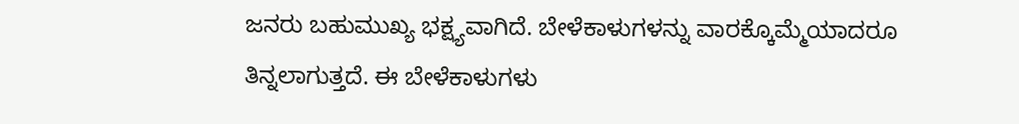ಜನರು ಬಹುಮುಖ್ಯ ಭಕ್ಷ್ಯವಾಗಿದೆ. ಬೇಳೆಕಾಳುಗಳನ್ನು ವಾರಕ್ಕೊಮ್ಮೆಯಾದರೂ ತಿನ್ನಲಾಗುತ್ತದೆ. ಈ ಬೇಳೆಕಾಳುಗಳು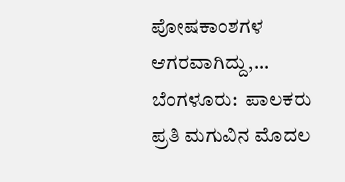ಪೋಷಕಾಂಶಗಳ ಆಗರವಾಗಿದ್ದು,…
ಬೆಂಗಳೂರು:  ಪಾಲಕರು ಪ್ರತಿ ಮಗುವಿನ ಮೊದಲ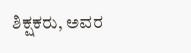ಶಿಕ್ಷಕರು, ಅವರ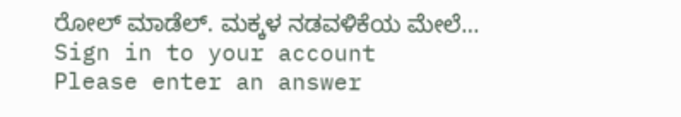ರೋಲ್ ಮಾಡೆಲ್. ಮಕ್ಕಳ ನಡವಳಿಕೆಯ ಮೇಲೆ…
Sign in to your account
Please enter an answer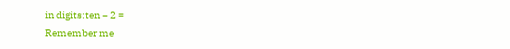in digits:ten − 2 =
Remember me